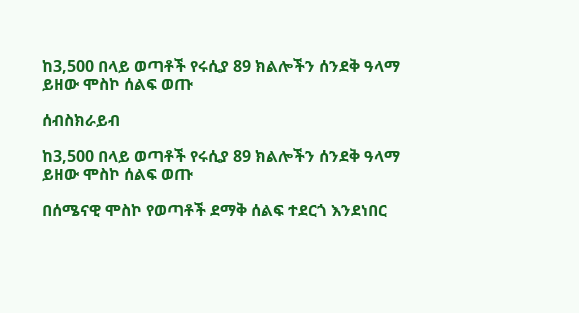ከ3,500 በላይ ወጣቶች የሩሲያ 89 ክልሎችን ሰንደቅ ዓላማ ይዘው ሞስኮ ሰልፍ ወጡ

ሰብስክራይብ

ከ3,500 በላይ ወጣቶች የሩሲያ 89 ክልሎችን ሰንደቅ ዓላማ ይዘው ሞስኮ ሰልፍ ወጡ

በሰሜናዊ ሞስኮ የወጣቶች ደማቅ ሰልፍ ተደርጎ እንደነበር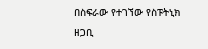በስፍራው የተገኘው የስፑትኒክ ዘጋቢ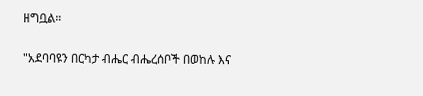ዘግቧል።

"አደባባዩን በርካታ ብሔር ብሔረሰቦች በወከሉ እና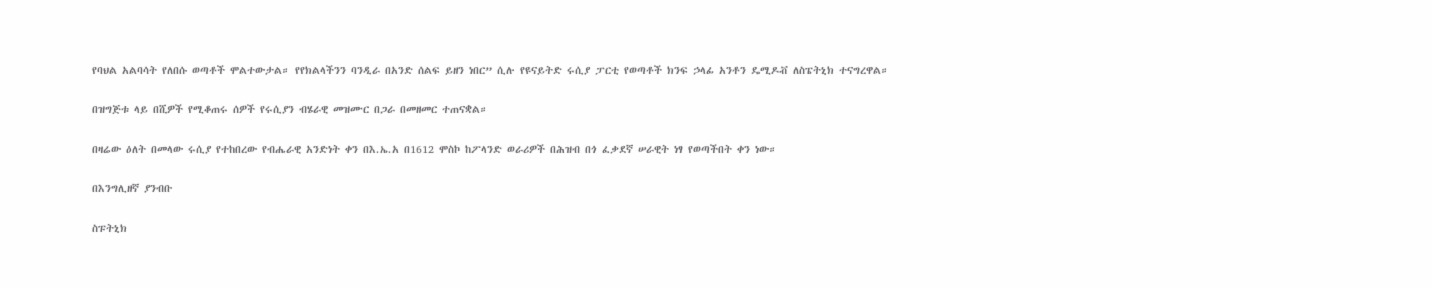የባህል አልባሳት የለበሱ ወጣቶች ሞልተውታል። የየክልላችንን ባንዲራ በአንድ ሰልፍ ይዘን ነበር” ሲሉ የዩናይትድ ሩሲያ ፓርቲ የወጣቶች ክንፍ ኃላፊ አንቶን ዴሚዶቭ ለስፔትኒክ ተናግረዋል።

በዝግጅቱ ላይ በሺዎች የሚቆጠሩ ሰዎች የሩሲያን ብሄራዊ መዝሙር በጋራ በመዘመር ተጠናቋል።

በዛሬው ዕለት በመላው ሩሲያ የተከበረው የብሔራዊ አንድነት ቀን በእ.ኤ.አ በ1612 ሞስኮ ከፖላንድ ወራሪዎች በሕዝብ በጎ ፈቃደኛ ሠራዊት ነፃ የወጣችበት ቀን ነው።

በእንግሊዘኛ ያንብቡ

ስፑትኒክ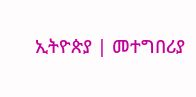ኢትዮጵያ | መተግበሪያ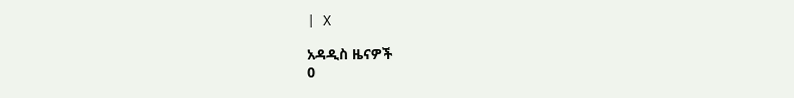| X

አዳዲስ ዜናዎች
0